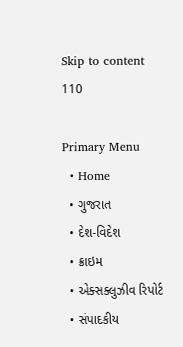Skip to content
110

Primary Menu
  • Home
  • ગુજરાત
  • દેશ-વિદેશ
  • ક્રાઇમ
  • એક્સક્લુઝીવ રિપોર્ટ
  • સંપાદકીય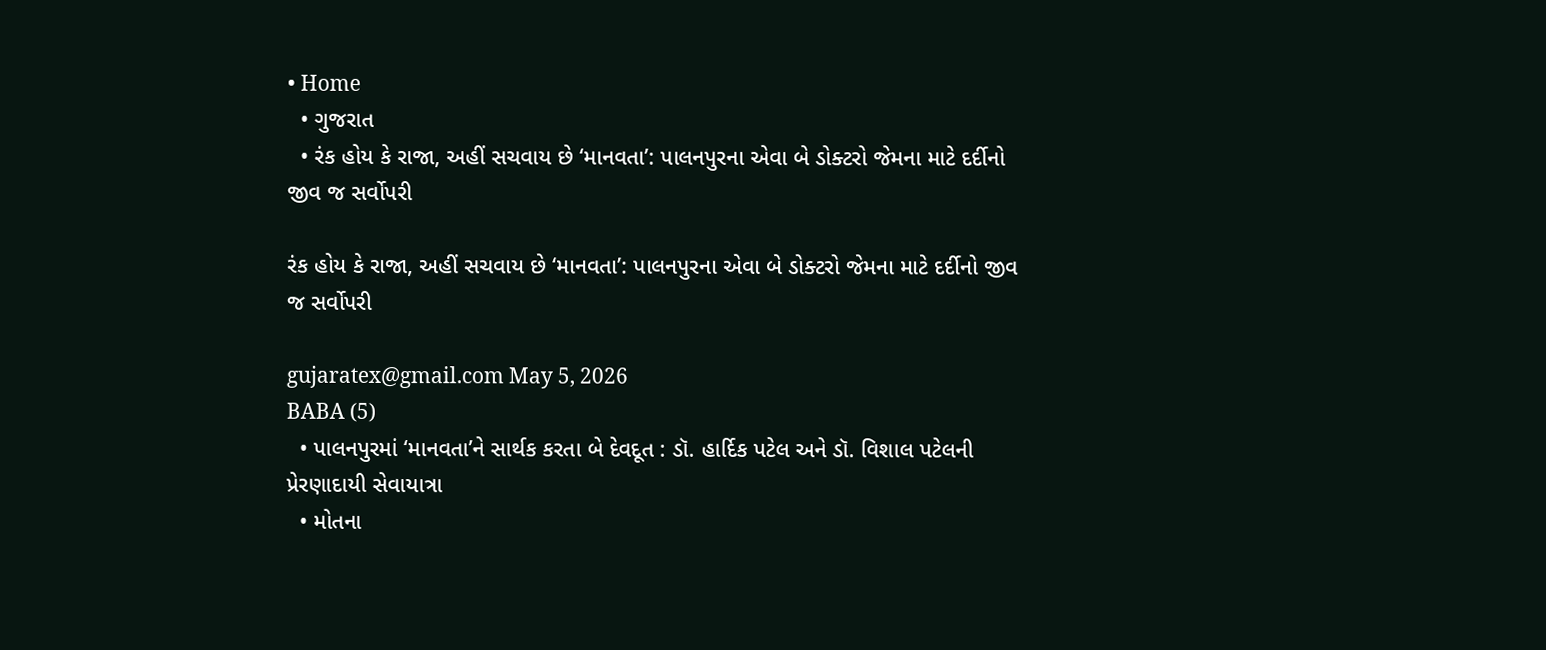• Home
  • ગુજરાત
  • રંક હોય કે રાજા, અહીં સચવાય છે ‘માનવતા’: પાલનપુરના એવા બે ડોક્ટરો જેમના માટે દર્દીનો જીવ જ સર્વોપરી

રંક હોય કે રાજા, અહીં સચવાય છે ‘માનવતા’: પાલનપુરના એવા બે ડોક્ટરો જેમના માટે દર્દીનો જીવ જ સર્વોપરી

gujaratex@gmail.com May 5, 2026
BABA (5)
  • પાલનપુરમાં ‘માનવતા’ને સાર્થક કરતા બે દેવદૂત : ડૉ. હાર્દિક પટેલ અને ડૉ. વિશાલ પટેલની પ્રેરણાદાયી સેવાયાત્રા
  • મોતના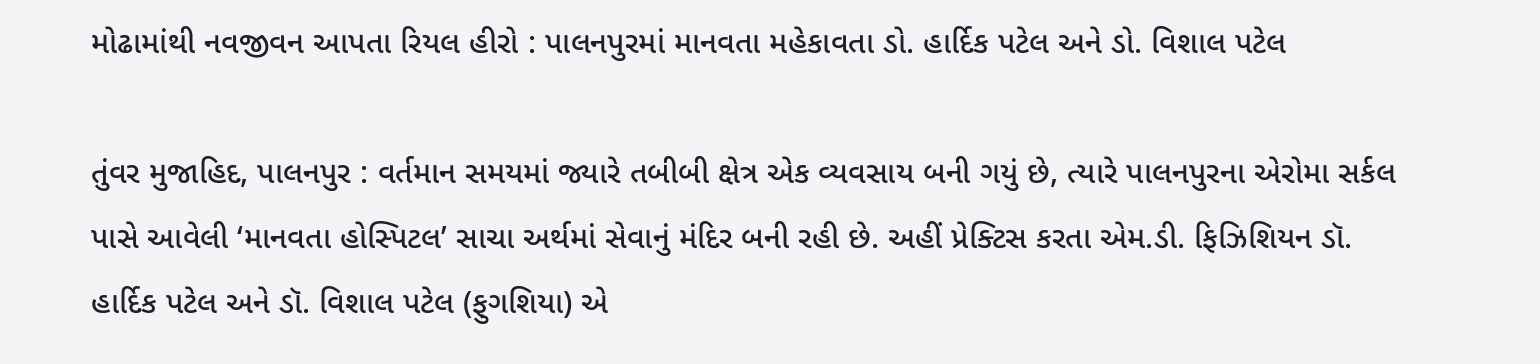મોઢામાંથી નવજીવન આપતા રિયલ હીરો : પાલનપુરમાં માનવતા મહેકાવતા ડો. હાર્દિક પટેલ અને ડો. વિશાલ પટેલ

તુંવર મુજાહિદ, પાલનપુર : વર્તમાન સમયમાં જ્યારે તબીબી ક્ષેત્ર એક વ્યવસાય બની ગયું છે, ત્યારે પાલનપુરના એરોમા સર્કલ પાસે આવેલી ‘માનવતા હોસ્પિટલ’ સાચા અર્થમાં સેવાનું મંદિર બની રહી છે. અહીં પ્રેક્ટિસ કરતા એમ.ડી. ફિઝિશિયન ડૉ. હાર્દિક પટેલ અને ડૉ. વિશાલ પટેલ (ફુગશિયા) એ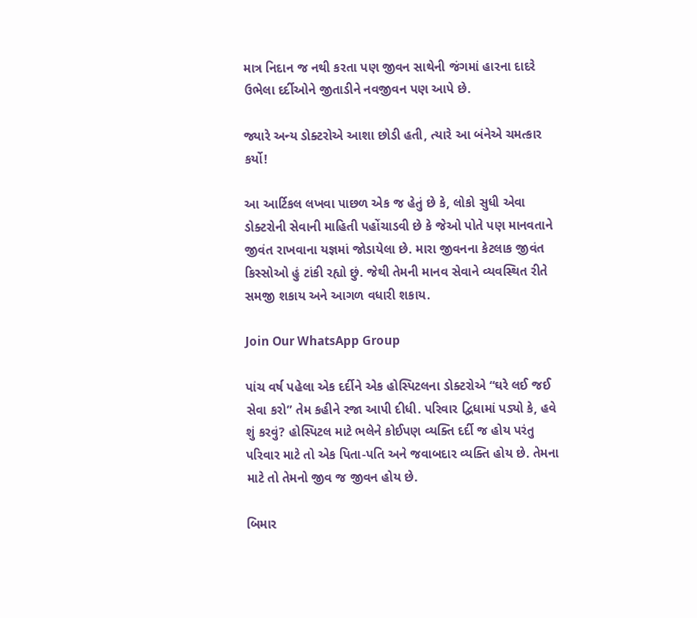માત્ર નિદાન જ નથી કરતા પણ જીવન સાથેની જંગમાં હારના દાદરે ઉભેલા દર્દીઓને જીતાડીને નવજીવન પણ આપે છે.

જ્યારે અન્ય ડોક્ટરોએ આશા છોડી હતી, ત્યારે આ બંનેએ ચમત્કાર કર્યો!

આ આર્ટિકલ લખવા પાછળ એક જ હેતું છે કે, લોકો સુધી એવા ડોક્ટરોની સેવાની માહિતી પહોંચાડવી છે કે જેઓ પોતે પણ માનવતાને જીવંત રાખવાના યજ્ઞમાં જોડાયેલા છે. મારા જીવનના કેટલાક જીવંત કિસ્સોઓ હું ટાંકી રહ્યો છું. જેથી તેમની માનવ સેવાને વ્યવસ્થિત રીતે સમજી શકાય અને આગળ વધારી શકાય.

Join Our WhatsApp Group

પાંચ વર્ષ પહેલા એક દર્દીને એક હોસ્પિટલના ડોક્ટરોએ “ઘરે લઈ જઈ સેવા કરો” તેમ કહીને રજા આપી દીધી. પરિવાર દ્વિધામાં પડ્યો કે, હવે શું કરવું? હોસ્પિટલ માટે ભલેને કોઈપણ વ્યક્તિ દર્દી જ હોય પરંતુ પરિવાર માટે તો એક પિતા-પતિ અને જવાબદાર વ્યક્તિ હોય છે. તેમના માટે તો તેમનો જીવ જ જીવન હોય છે.

બિમાર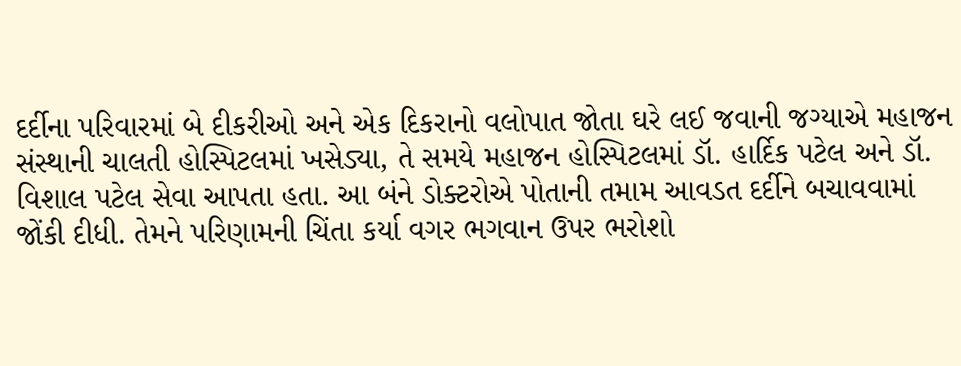દર્દીના પરિવારમાં બે દીકરીઓ અને એક દિકરાનો વલોપાત જોતા ઘરે લઈ જવાની જગ્યાએ મહાજન સંસ્થાની ચાલતી હોસ્પિટલમાં ખસેડ્યા, તે સમયે મહાજન હોસ્પિટલમાં ડૉ. હાર્દિક પટેલ અને ડૉ. વિશાલ પટેલ સેવા આપતા હતા. આ બંને ડોક્ટરોએ પોતાની તમામ આવડત દર્દીને બચાવવામાં જોંકી દીધી. તેમને પરિણામની ચિંતા કર્યા વગર ભગવાન ઉપર ભરોશો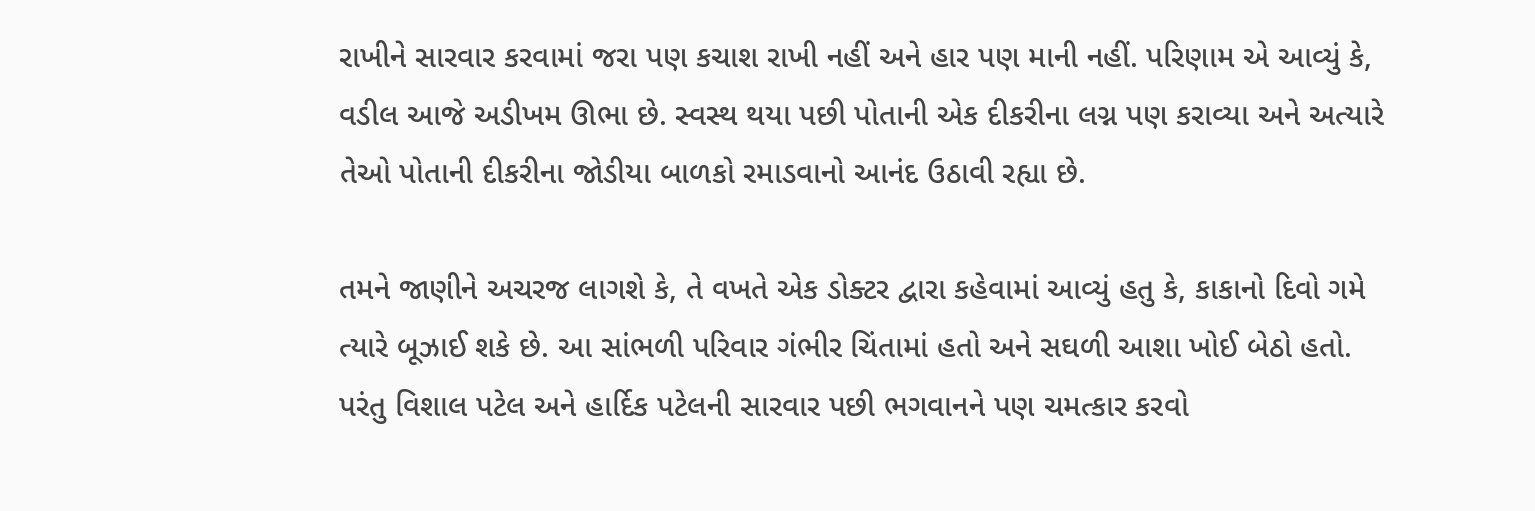રાખીને સારવાર કરવામાં જરા પણ કચાશ રાખી નહીં અને હાર પણ માની નહીં. પરિણામ એ આવ્યું કે, વડીલ આજે અડીખમ ઊભા છે. સ્વસ્થ થયા પછી પોતાની એક દીકરીના લગ્ન પણ કરાવ્યા અને અત્યારે તેઓ પોતાની દીકરીના જોડીયા બાળકો રમાડવાનો આનંદ ઉઠાવી રહ્યા છે.

તમને જાણીને અચરજ લાગશે કે, તે વખતે એક ડોક્ટર દ્વારા કહેવામાં આવ્યું હતુ કે, કાકાનો દિવો ગમે ત્યારે બૂઝાઈ શકે છે. આ સાંભળી પરિવાર ગંભીર ચિંતામાં હતો અને સઘળી આશા ખોઈ બેઠો હતો. પરંતુ વિશાલ પટેલ અને હાર્દિક પટેલની સારવાર પછી ભગવાનને પણ ચમત્કાર કરવો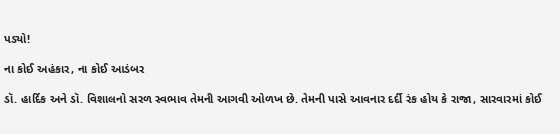પડ્યો!

ના કોઈ અહંકાર, ના કોઈ આડંબર

ડૉ. હાર્દિક અને ડૉ. વિશાલનો સરળ સ્વભાવ તેમની આગવી ઓળખ છે. તેમની પાસે આવનાર દર્દી રંક હોય કે રાજા, સારવારમાં કોઈ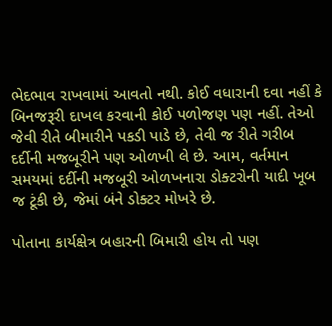ભેદભાવ રાખવામાં આવતો નથી. કોઈ વધારાની દવા નહીં કે બિનજરૂરી દાખલ કરવાની કોઈ પળોજણ પણ નહીં. તેઓ જેવી રીતે બીમારીને પકડી પાડે છે, તેવી જ રીતે ગરીબ દર્દીની મજબૂરીને પણ ઓળખી લે છે. આમ, વર્તમાન સમયમાં દર્દીની મજબૂરી ઓળખનારા ડોક્ટરોની યાદી ખૂબ જ ટૂંકી છે, જેમાં બંને ડોક્ટર મોખરે છે.

પોતાના કાર્યક્ષેત્ર બહારની બિમારી હોય તો પણ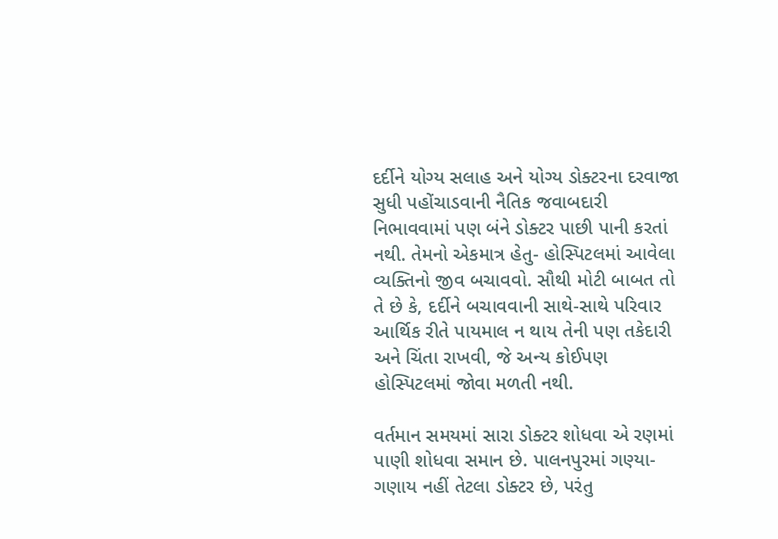દર્દીને યોગ્ય સલાહ અને યોગ્ય ડોક્ટરના દરવાજા સુધી પહોંચાડવાની નૈતિક જવાબદારી નિભાવવામાં પણ બંને ડોક્ટર પાછી પાની કરતાં નથી. તેમનો એકમાત્ર હેતુ- હોસ્પિટલમાં આવેલા વ્યક્તિનો જીવ બચાવવો. સૌથી મોટી બાબત તો તે છે કે, દર્દીને બચાવવાની સાથે-સાથે પરિવાર આર્થિક રીતે પાયમાલ ન થાય તેની પણ તકેદારી અને ચિંતા રાખવી, જે અન્ય કોઈપણ હોસ્પિટલમાં જોવા મળતી નથી.

વર્તમાન સમયમાં સારા ડોક્ટર શોધવા એ રણમાં પાણી શોધવા સમાન છે. પાલનપુરમાં ગણ્યા-ગણાય નહીં તેટલા ડોક્ટર છે, પરંતુ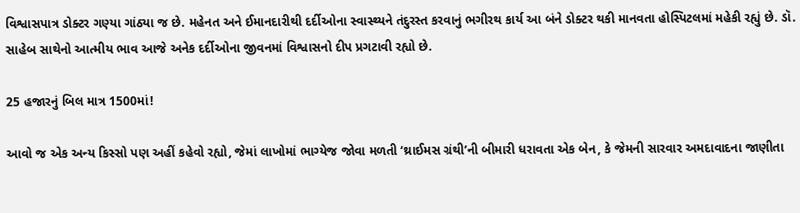વિશ્વાસપાત્ર ડોક્ટર ગણ્યા ગાંઠ્યા જ છે. મહેનત અને ઈમાનદારીથી દર્દીઓના સ્વાસ્થ્યને તંદુરસ્ત કરવાનું ભગીરથ કાર્ય આ બંને ડોક્ટર થકી માનવતા હોસ્પિટલમાં મહેકી રહ્યું છે. ડૉ. સાહેબ સાથેનો આત્મીય ભાવ આજે અનેક દર્દીઓના જીવનમાં વિશ્વાસનો દીપ પ્રગટાવી રહ્યો છે.

25 હજારનું બિલ માત્ર 1500માં!

આવો જ એક અન્ય કિસ્સો પણ અહીં કહેવો રહ્યો, જેમાં લાખોમાં ભાગ્યેજ જોવા મળતી ‘થ્રાઈમસ ગ્રંથી’ની બીમારી ધરાવતા એક બેન, કે જેમની સારવાર અમદાવાદના જાણીતા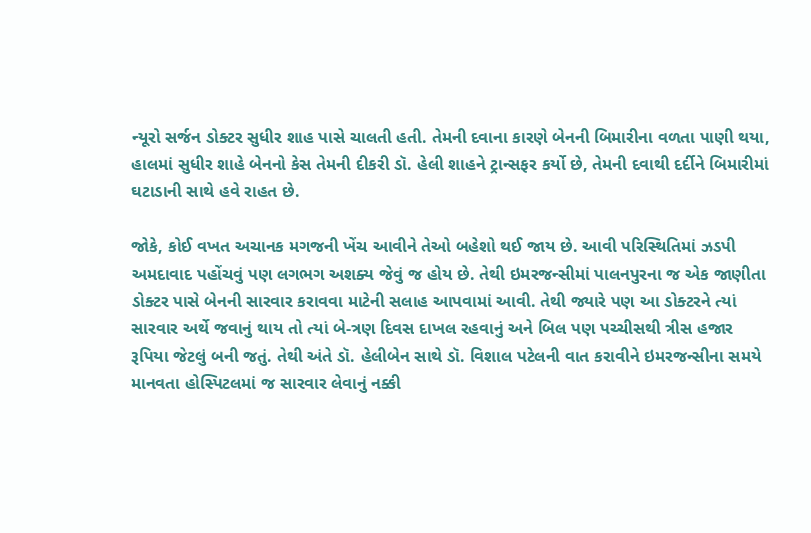ન્યૂરો સર્જન ડોક્ટર સુધીર શાહ પાસે ચાલતી હતી. તેમની દવાના કારણે બેનની બિમારીના વળતા પાણી થયા, હાલમાં સુધીર શાહે બેનનો કેસ તેમની દીકરી ડૉ. હેલી શાહને ટ્રાન્સફર કર્યો છે, તેમની દવાથી દર્દીને બિમારીમાં ઘટાડાની સાથે હવે રાહત છે.

જોકે, કોઈ વખત અચાનક મગજની ખેંચ આવીને તેઓ બહેશો થઈ જાય છે. આવી પરિસ્થિતિમાં ઝડપી અમદાવાદ પહોંચવું પણ લગભગ અશક્ય જેવું જ હોય છે. તેથી ઇમરજન્સીમાં પાલનપુરના જ એક જાણીતા ડોક્ટર પાસે બેનની સારવાર કરાવવા માટેની સલાહ આપવામાં આવી. તેથી જ્યારે પણ આ ડોક્ટરને ત્યાં સારવાર અર્થે જવાનું થાય તો ત્યાં બે-ત્રણ દિવસ દાખલ રહવાનું અને બિલ પણ પચ્ચીસથી ત્રીસ હજાર રૂપિયા જેટલું બની જતું. તેથી અંતે ડૉ. હેલીબેન સાથે ડૉ. વિશાલ પટેલની વાત કરાવીને ઇમરજન્સીના સમયે માનવતા હોસ્પિટલમાં જ સારવાર લેવાનું નક્કી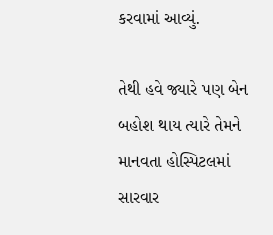કરવામાં આવ્યું.

તેથી હવે જ્યારે પણ બેન બહોશ થાય ત્યારે તેમને માનવતા હોસ્પિટલમાં સારવાર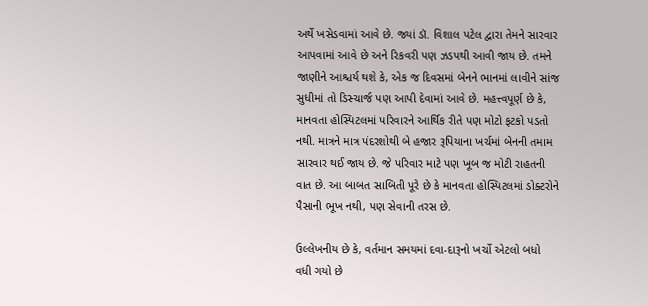અર્થે ખસેડવામાં આવે છે. જ્યાં ડૉ. વિશાલ પટેલ દ્વારા તેમને સારવાર આપવામાં આવે છે અને રિકવરી પણ ઝડપથી આવી જાય છે. તમને જાણીને આશ્ચર્ય થશે કે, એક જ દિવસમાં બેનને ભાનમાં લાવીને સાંજ સુધીમાં તો ડિસ્ચાર્જ પણ આપી દેવામાં આવે છે. મહત્ત્વપૂર્ણ છે કે, માનવતા હોસ્પિટલમાં પરિવારને આર્થિક રીતે પણ મોટો ફટકો પડતો નથી. માત્રને માત્ર પંદરશોથી બે હજાર રૂપિયાના ખર્ચમાં બેનની તમામ સારવાર થઈ જાય છે. જે પરિવાર માટે પણ ખૂબ જ મોટી રાહતની વાત છે. આ બાબત સાબિતી પૂરે છે કે માનવતા હોસ્પિટલમાં ડોક્ટરોને પૈસાની ભૂખ નથી, પણ સેવાની તરસ છે.

ઉલ્લેખનીય છે કે, વર્તમાન સમયમાં દવા-દારૂનો ખર્ચો એટલો બધો વધી ગયો છે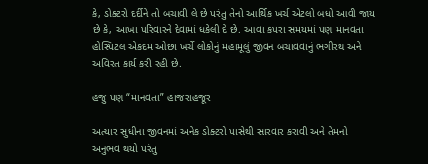કે, ડોક્ટરો દર્દીને તો બચાવી લે છે પરંતુ તેનો આર્થિક ખર્ચ એટલો બધો આવી જાય છે કે, આખા પરિવારને દેવામાં ધકેલી દે છે. આવા કપરા સમયમાં પણ માનવતા હોસ્પિટલ એકદમ ઓછા ખર્ચે લોકોનું મહામૂલું જીવન બચાવવાનું ભગીરથ અને અવિરત કાર્ય કરી રહી છે.

હજુ પણ “માનવતા” હાજરાહજૂર

અત્યાર સુધીના જીવનમાં અનેક ડોક્ટરો પાસેથી સારવાર કરાવી અને તેમનો અનુભવ થયો પરંતુ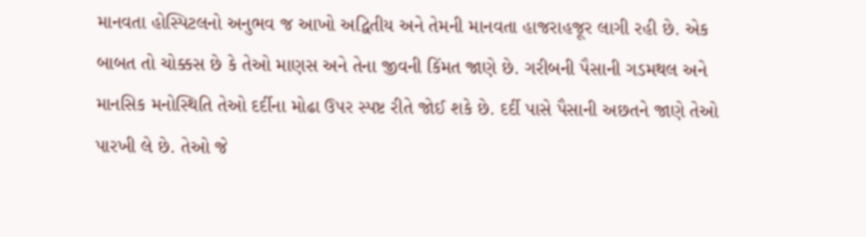માનવતા હોસ્પિટલનો અનુભવ જ આખો અદ્વિતીય અને તેમની માનવતા હાજરાહજૂર લાગી રહી છે. એક બાબત તો ચોક્કસ છે કે તેઓ માણસ અને તેના જીવની કિંમત જાણે છે. ગરીબની પૈસાની ગડમથલ અને માનસિક મનોસ્થિતિ તેઓ દર્દીના મોઢા ઉપર સ્પષ્ટ રીતે જોઈ શકે છે. દર્દી પાસે પૈસાની અછતને જાણે તેઓ પારખી લે છે. તેઓ જે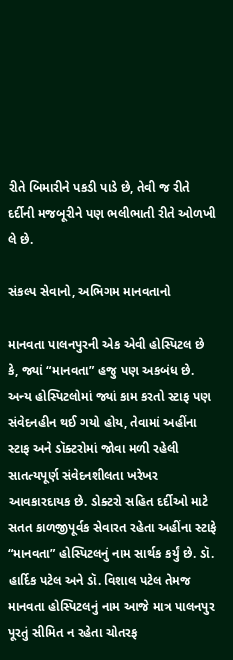રીતે બિમારીને પકડી પાડે છે, તેવી જ રીતે દર્દીની મજબૂરીને પણ ભલીભાતી રીતે ઓળખી લે છે.

સંકલ્પ સેવાનો, અભિગમ માનવતાનો

માનવતા પાલનપુરની એક એવી હોસ્પિટલ છે કે, જ્યાં “માનવતા” હજુ પણ અકબંધ છે. અન્ય હોસ્પિટલોમાં જ્યાં કામ કરતો સ્ટાફ પણ સંવેદનહીન થઈ ગયો હોય, તેવામાં અહીંના સ્ટાફ અને ડૉક્ટરોમાં જોવા મળી રહેલી સાતત્યપૂર્ણ સંવેદનશીલતા ખરેખર આવકારદાયક છે. ડોક્ટરો સહિત દર્દીઓ માટે સતત કાળજીપૂર્વક સેવારત રહેતા અહીંના સ્ટાફે “માનવતા” હોસ્પિટલનું નામ સાર્થક કર્યું છે. ડૉ. હાર્દિક પટેલ અને ડૉ. વિશાલ પટેલ તેમજ માનવતા હોસ્પિટલનું નામ આજે માત્ર પાલનપુર પૂરતું સીમિત ન રહેતા ચોતરફ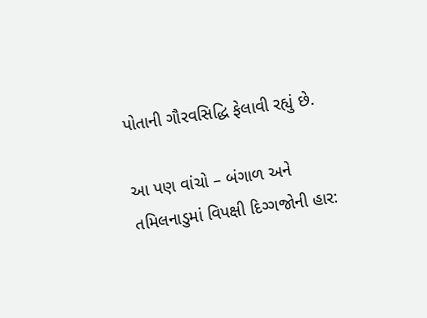પોતાની ગૌરવસિદ્ધિ ફેલાવી રહ્યું છે.

આ પણ વાંચો – બંગાળ અને તમિલનાડુમાં વિપક્ષી દિગ્ગજોની હાર: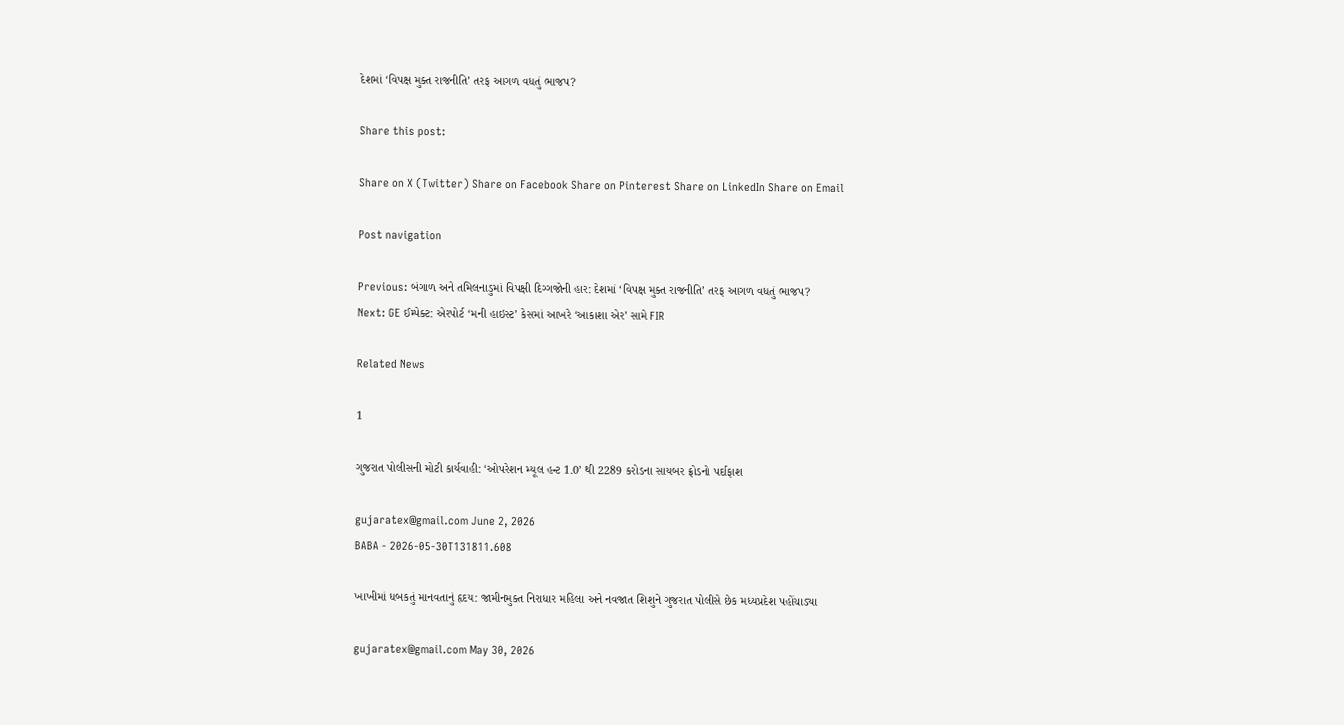દેશમાં ‘વિપક્ષ મુક્ત રાજનીતિ’ તરફ આગળ વધતું ભાજપ?

Share this post:

Share on X (Twitter) Share on Facebook Share on Pinterest Share on LinkedIn Share on Email

Post navigation

Previous: બંગાળ અને તમિલનાડુમાં વિપક્ષી દિગ્ગજોની હાર: દેશમાં ‘વિપક્ષ મુક્ત રાજનીતિ’ તરફ આગળ વધતું ભાજપ?
Next: GE ઈમ્પેક્ટ: એરપોર્ટ ‘મની હાઇસ્ટ’ કેસમાં આખરે ‘આકાશા એર’ સામે FIR

Related News

1

ગુજરાત પોલીસની મોટી કાર્યવાહી: ‘ઓપરેશન મ્યૂલ હન્ટ 1.0’ થી 2289 કરોડના સાયબર ફ્રોડનો પર્દાફાશ

gujaratex@gmail.com June 2, 2026
BABA - 2026-05-30T131811.608

ખાખીમાં ધબકતું માનવતાનું હૃદય: જામીનમુક્ત નિરાધાર મહિલા અને નવજાત શિશુને ગુજરાત પોલીસે છેક મધ્યપ્રદેશ પહોંચાડ્યા

gujaratex@gmail.com May 30, 2026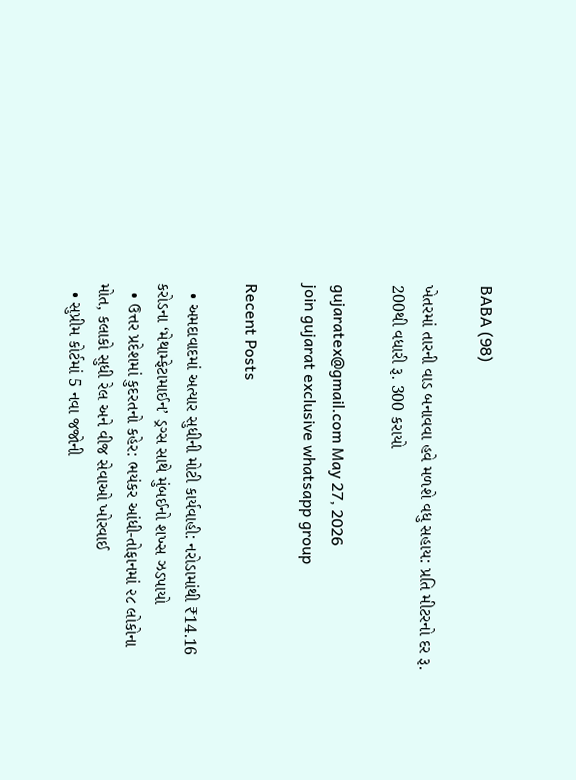BABA (98)

ખેતરમાં તારની વાડ બનાવવા હવે મળશે વધુ સહાય: પ્રતિ મીટરનો દર રૂ. 200થી વધારી રૂ. 300 કરાયો

gujaratex@gmail.com May 27, 2026
join gujarat exclusive whatsapp group

Recent Posts

  • અમદાવાદમાં અત્યાર સુધીની મોટી કાર્યવાહી: નરોડામાંથી ₹14.16 કરોડના ‘મેથામ્ફેટામાઈન’ ડ્રગ્સ સાથે મુંબઈનો શખ્સ ઝડપાયો
  • ઉત્તર પ્રદેશમાં કુદરતનો કહેર: ભયંકર આંધી-તોફાનમાં ૨૮ લોકોના મોત, કલાકો સુધી રેલ અને વીજ સેવાઓ ખોરવાઈ
  • સુપ્રીમ કોર્ટમાં 5 નવા જજોની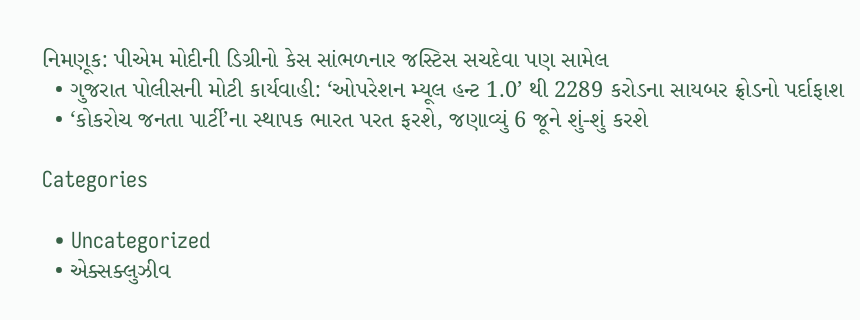નિમણૂક: પીએમ મોદીની ડિગ્રીનો કેસ સાંભળનાર જસ્ટિસ સચદેવા પણ સામેલ
  • ગુજરાત પોલીસની મોટી કાર્યવાહી: ‘ઓપરેશન મ્યૂલ હન્ટ 1.0’ થી 2289 કરોડના સાયબર ફ્રોડનો પર્દાફાશ
  • ‘કોકરોચ જનતા પાર્ટી’ના સ્થાપક ભારત પરત ફરશે, જણાવ્યું 6 જૂને શું-શું કરશે

Categories

  • Uncategorized
  • એક્સક્લુઝીવ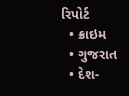રિપોર્ટ
  • ક્રાઇમ
  • ગુજરાત
  • દેશ-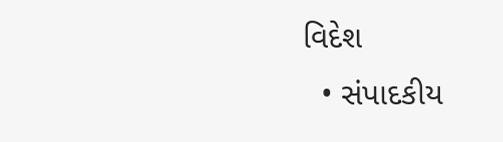વિદેશ
  • સંપાદકીય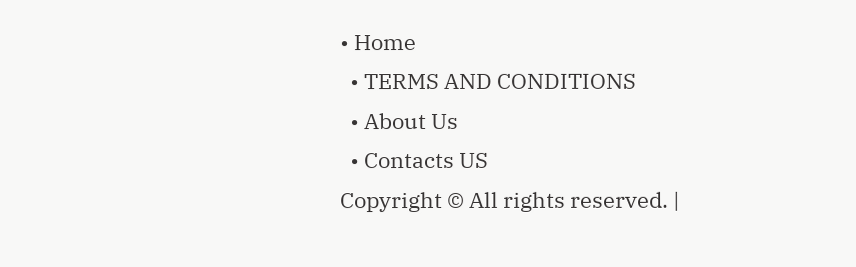• Home
  • TERMS AND CONDITIONS
  • About Us
  • Contacts US
Copyright © All rights reserved. |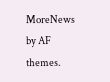MoreNews by AF themes.